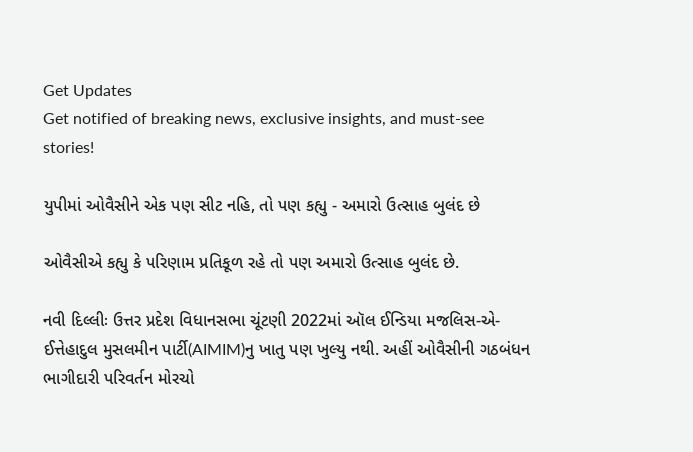Get Updates
Get notified of breaking news, exclusive insights, and must-see stories!

યુપીમાં ઓવૈસીને એક પણ સીટ નહિ, તો પણ કહ્યુ - અમારો ઉત્સાહ બુલંદ છે

ઓવૈસીએ કહ્યુ કે પરિણામ પ્રતિકૂળ રહે તો પણ અમારો ઉત્સાહ બુલંદ છે.

નવી દિલ્લીઃ ઉત્તર પ્રદેશ વિધાનસભા ચૂંટણી 2022માં ઑલ ઈન્ડિયા મજલિસ-એ-ઈત્તેહાદુલ મુસલમીન પાર્ટી(AIMIM)નુ ખાતુ પણ ખુલ્યુ નથી. અહીં ઓવૈસીની ગઠબંધન ભાગીદારી પરિવર્તન મોરચો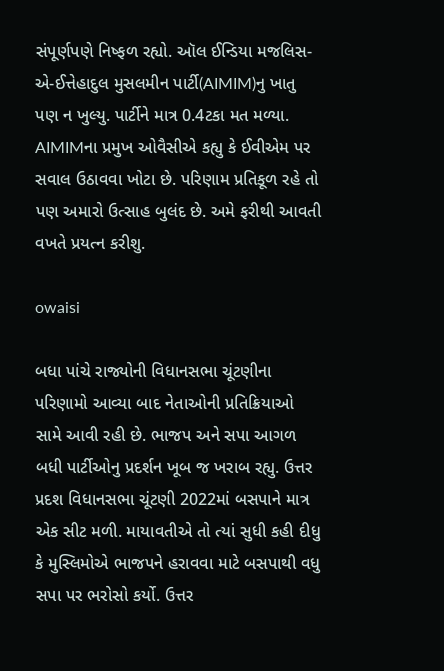સંપૂર્ણપણે નિષ્ફળ રહ્યો. ઑલ ઈન્ડિયા મજલિસ-એ-ઈત્તેહાદુલ મુસલમીન પાર્ટી(AIMIM)નુ ખાતુ પણ ન ખુલ્યુ. પાર્ટીને માત્ર 0.4ટકા મત મળ્યા. AIMIMના પ્રમુખ ઓવૈસીએ કહ્યુ કે ઈવીએમ પર સવાલ ઉઠાવવા ખોટા છે. પરિણામ પ્રતિકૂળ રહે તો પણ અમારો ઉત્સાહ બુલંદ છે. અમે ફરીથી આવતી વખતે પ્રયત્ન કરીશુ.

owaisi

બધા પાંચે રાજ્યોની વિધાનસભા ચૂંટણીના પરિણામો આવ્યા બાદ નેતાઓની પ્રતિક્રિયાઓ સામે આવી રહી છે. ભાજપ અને સપા આગળ બધી પાર્ટીઓનુ પ્રદર્શન ખૂબ જ ખરાબ રહ્યુ. ઉત્તર પ્રદશ વિધાનસભા ચૂંટણી 2022માં બસપાને માત્ર એક સીટ મળી. માયાવતીએ તો ત્યાં સુધી કહી દીધુ કે મુસ્લિમોએ ભાજપને હરાવવા માટે બસપાથી વધુ સપા પર ભરોસો કર્યો. ઉત્તર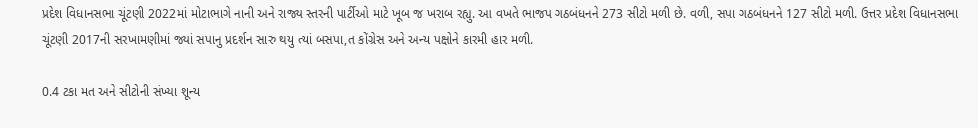પ્રદેશ વિધાનસભા ચૂંટણી 2022માં મોટાભાગે નાની અને રાજ્ય સ્તરની પાર્ટીઓ માટે ખૂબ જ ખરાબ રહ્યુ. આ વખતે ભાજપ ગઠબંધનને 273 સીટો મળી છે. વળી, સપા ગઠબંધનને 127 સીટો મળી. ઉત્તર પ્રદેશ વિધાનસભા ચૂંટણી 2017ની સરખામણીમાં જ્યાં સપાનુ પ્રદર્શન સારુ થયુ ત્યાં બસપા,ત કોંગ્રેસ અને અન્ય પક્ષોને કારમી હાર મળી.

0.4 ટકા મત અને સીટોની સંખ્યા શૂન્ય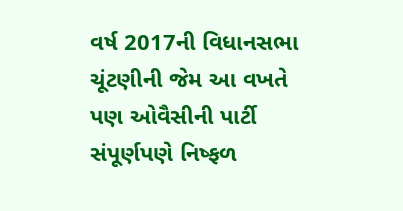વર્ષ 2017ની વિધાનસભા ચૂંટણીની જેમ આ વખતે પણ ઓવૈસીની પાર્ટી સંપૂર્ણપણે નિષ્ફળ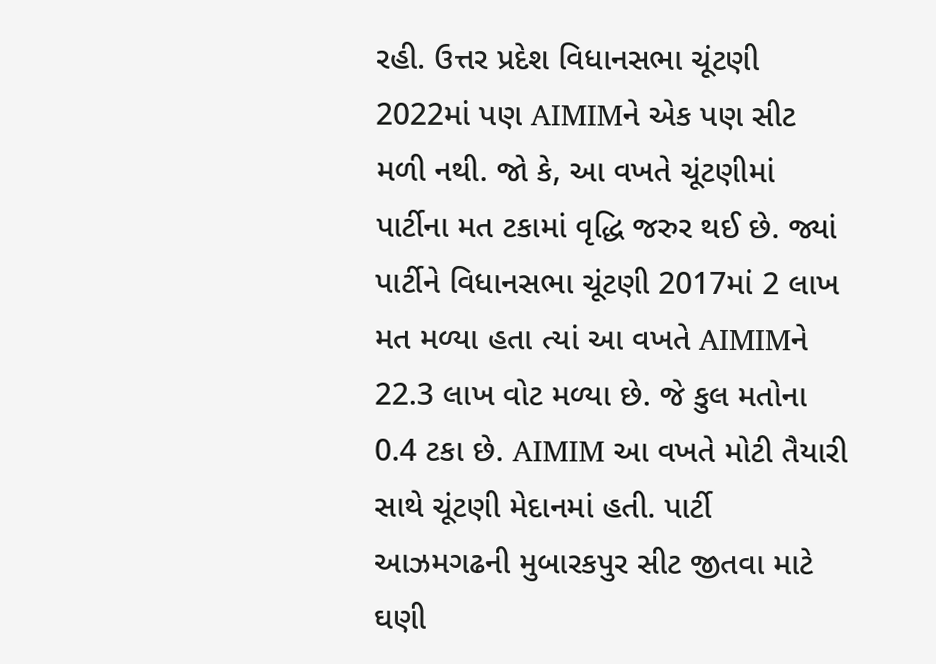રહી. ઉત્તર પ્રદેશ વિધાનસભા ચૂંટણી 2022માં પણ AIMIMને એક પણ સીટ મળી નથી. જો કે, આ વખતે ચૂંટણીમાં પાર્ટીના મત ટકામાં વૃદ્ધિ જરુર થઈ છે. જ્યાં પાર્ટીને વિધાનસભા ચૂંટણી 2017માં 2 લાખ મત મળ્યા હતા ત્યાં આ વખતે AIMIMને 22.3 લાખ વોટ મળ્યા છે. જે કુલ મતોના 0.4 ટકા છે. AIMIM આ વખતે મોટી તૈયારી સાથે ચૂંટણી મેદાનમાં હતી. પાર્ટી આઝમગઢની મુબારકપુર સીટ જીતવા માટે ઘણી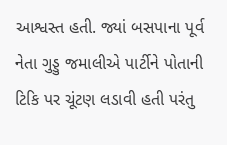આશ્વસ્ત હતી. જ્યાં બસપાના પૂર્વ નેતા ગુડ્ડુ જમાલીએ પાર્ટીને પોતાની ટિકિ પર ચૂંટણ લડાવી હતી પરંતુ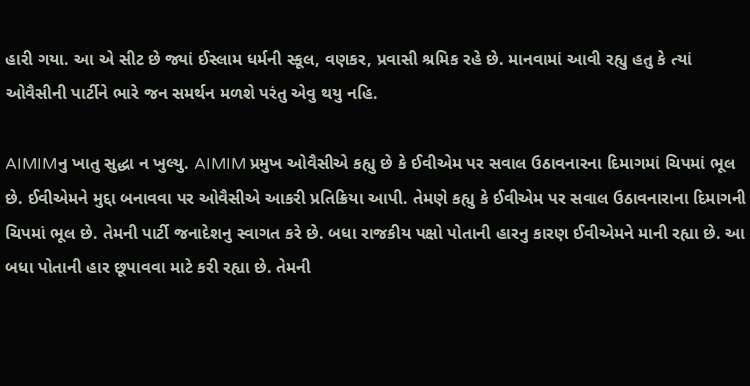હારી ગયા. આ એ સીટ છે જ્યાં ઈસ્લામ ધર્મની સ્કૂલ, વણકર, પ્રવાસી શ્રમિક રહે છે. માનવામાં આવી રહ્યુ હતુ કે ત્યાં ઓવૈસીની પાર્ટીને ભારે જન સમર્થન મળશે પરંતુ એવુ થયુ નહિ.

AIMIMનુ ખાતુ સુદ્ધા ન ખુલ્યુ. AIMIM પ્રમુખ ઓવૈસીએ કહ્યુ છે કે ઈવીએમ પર સવાલ ઉઠાવનારના દિમાગમાં ચિપમાં ભૂલ છે. ઈવીએમને મુદ્દા બનાવવા પર ઓવૈસીએ આકરી પ્રતિક્રિયા આપી. તેમણે કહ્યુ કે ઈવીએમ પર સવાલ ઉઠાવનારાના દિમાગની ચિપમાં ભૂલ છે. તેમની પાર્ટી જનાદેશનુ સ્વાગત કરે છે. બધા રાજકીય પક્ષો પોતાની હારનુ કારણ ઈવીએમને માની રહ્યા છે. આ બધા પોતાની હાર છૂપાવવા માટે કરી રહ્યા છે. તેમની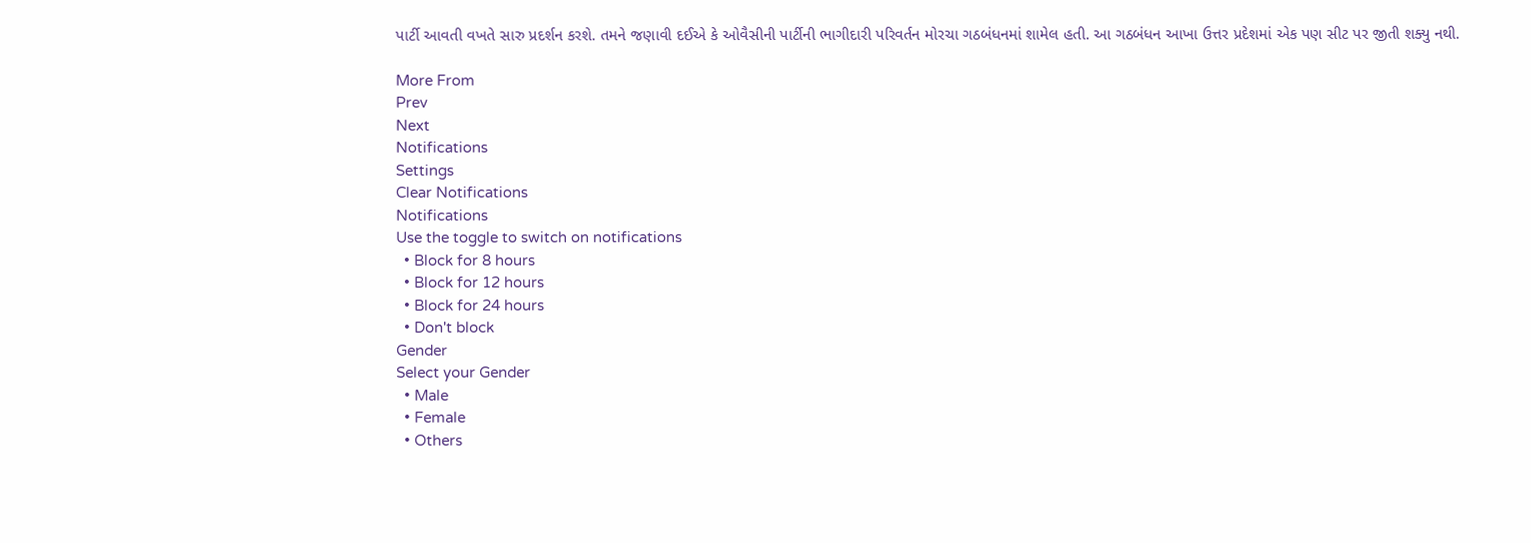પાર્ટી આવતી વખતે સારુ પ્રદર્શન કરશે. તમને જણાવી દઈએ કે ઓવૈસીની પાર્ટીની ભાગીદારી પરિવર્તન મોરચા ગઠબંધનમાં શામેલ હતી. આ ગઠબંધન આખા ઉત્તર પ્રદેશમાં એક પણ સીટ પર જીતી શક્યુ નથી.

More From
Prev
Next
Notifications
Settings
Clear Notifications
Notifications
Use the toggle to switch on notifications
  • Block for 8 hours
  • Block for 12 hours
  • Block for 24 hours
  • Don't block
Gender
Select your Gender
  • Male
  • Female
  • Others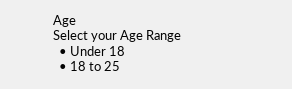Age
Select your Age Range
  • Under 18
  • 18 to 25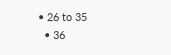• 26 to 35
  • 36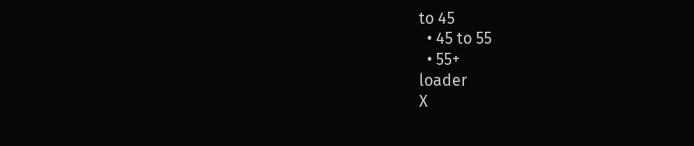to 45
  • 45 to 55
  • 55+
loader
X